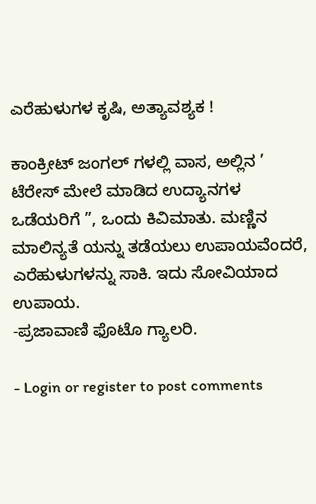ಎರೆಹುಳುಗಳ ಕೃಷಿ, ಅತ್ಯಾವಶ್ಯಕ !

ಕಾಂಕ್ರೀಟ್ ಜಂಗಲ್ ಗಳಲ್ಲಿ ವಾಸ, ಅಲ್ಲಿನ ’ ಟೆರೇಸ್ ಮೇಲೆ ಮಾಡಿದ ಉದ್ಯಾನಗಳ ಒಡೆಯರಿಗೆ ”, ಒಂದು ಕಿವಿಮಾತು. ಮಣ್ಣಿನ ಮಾಲಿನ್ಯತೆ ಯನ್ನು ತಡೆಯಲು ಉಪಾಯವೆಂದರೆ, ಎರೆಹುಳುಗಳನ್ನು ಸಾಕಿ. ಇದು ಸೋವಿಯಾದ ಉಪಾಯ.
-ಪ್ರಜಾವಾಣಿ ಫೊಟೊ ಗ್ಯಾಲರಿ.

- Login or register to post comments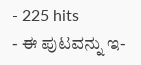- 225 hits
- ಈ ಪುಟವನ್ನು ಇ-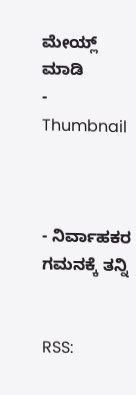ಮೇಯ್ಲ್ ಮಾಡಿ
- Thumbnail



- ನಿರ್ವಾಹಕರ ಗಮನಕ್ಕೆ ತನ್ನಿ


RSS: